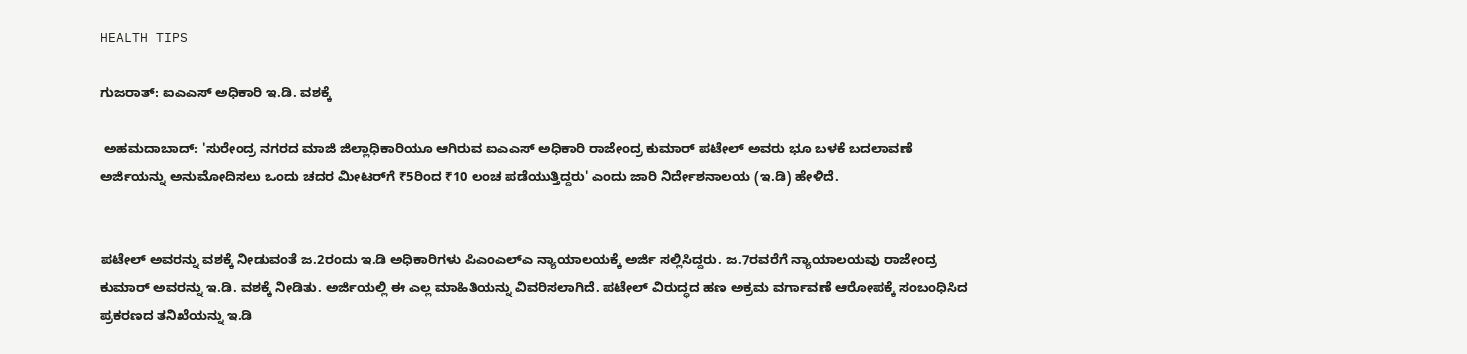HEALTH TIPS

ಗುಜರಾತ್‌: ಐಎಎಸ್‌ ಅಧಿಕಾರಿ ಇ.ಡಿ. ವಶಕ್ಕೆ

 ಅಹಮದಾಬಾದ್‌: 'ಸುರೇಂದ್ರ ನಗರದ ಮಾಜಿ ಜಿಲ್ಲಾಧಿಕಾರಿಯೂ ಆಗಿರುವ ಐಎಎಸ್‌ ಅಧಿಕಾರಿ ರಾಜೇಂದ್ರ ಕುಮಾರ್‌ ಪಟೇಲ್‌ ಅವರು ಭೂ ಬಳಕೆ ಬದಲಾವಣೆ ಅರ್ಜಿಯನ್ನು ಅನುಮೋದಿಸಲು ಒಂದು ಚದರ ಮೀಟರ್‌ಗೆ ₹5ರಿಂದ ₹10 ಲಂಚ ಪಡೆಯುತ್ತಿದ್ದರು' ಎಂದು ಜಾರಿ ನಿರ್ದೇಶನಾಲಯ (ಇ.ಡಿ) ಹೇಳಿದೆ.


ಪಟೇಲ್‌ ಅವರನ್ನು ವಶಕ್ಕೆ ನೀಡುವಂತೆ ಜ.2ರಂದು ಇ.ಡಿ ಅಧಿಕಾರಿಗಳು ಪಿಎಂಎಲ್‌ಎ ನ್ಯಾಯಾಲಯಕ್ಕೆ ಅರ್ಜಿ ಸಲ್ಲಿಸಿದ್ದರು. ಜ.7ರವರೆಗೆ ನ್ಯಾಯಾಲಯವು ರಾಜೇಂದ್ರ ಕುಮಾರ್‌ ಅವರನ್ನು ಇ.ಡಿ. ವಶಕ್ಕೆ ನೀಡಿತು. ಅರ್ಜಿಯಲ್ಲಿ ಈ ಎಲ್ಲ ಮಾಹಿತಿಯನ್ನು ವಿವರಿಸಲಾಗಿದೆ. ಪಟೇಲ್‌ ವಿರುದ್ಧದ ಹಣ ಅಕ್ರಮ ವರ್ಗಾವಣೆ ಆರೋಪಕ್ಕೆ ಸಂಬಂಧಿಸಿದ ಪ್ರಕರಣದ ತನಿಖೆಯನ್ನು ಇ.ಡಿ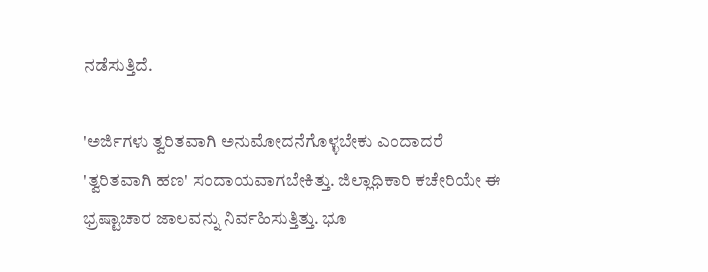ನಡೆಸುತ್ತಿದೆ.

'ಅರ್ಜಿಗಳು ತ್ವರಿತವಾಗಿ ಅನುಮೋದನೆಗೊಳ್ಳಬೇಕು ಎಂದಾದರೆ 'ತ್ವರಿತವಾಗಿ ಹಣ' ಸಂದಾಯವಾಗಬೇಕಿತ್ತು. ಜಿಲ್ಲಾಧಿಕಾರಿ ಕಚೇರಿಯೇ ಈ ಭ್ರಷ್ಟಾಚಾರ ಜಾಲವನ್ನು ನಿರ್ವಹಿಸುತ್ತಿತ್ತು. ಭೂ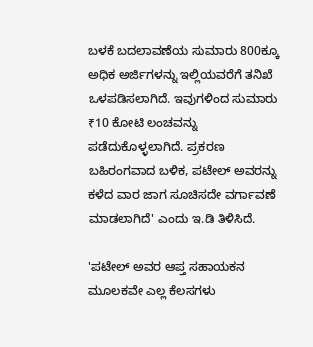ಬಳಕೆ ಬದಲಾವಣೆಯ ಸುಮಾರು 800ಕ್ಕೂ ಅಧಿಕ ಅರ್ಜಿಗಳನ್ನು ಇಲ್ಲಿಯವರೆಗೆ ತನಿಖೆ ಒಳಪಡಿಸಲಾಗಿದೆ. ಇವುಗಳಿಂದ ಸುಮಾರು ₹10 ಕೋಟಿ ಲಂಚವನ್ನು ಪಡೆದುಕೊಳ್ಳಲಾಗಿದೆ. ಪ್ರಕರಣ ಬಹಿರಂಗವಾದ ಬಳಿಕ, ಪಟೇಲ್‌ ಅವರನ್ನು ಕಳೆದ ವಾರ ಜಾಗ ಸೂಚಿಸದೇ ವರ್ಗಾವಣೆ ಮಾಡಲಾಗಿದೆ' ಎಂದು ಇ.ಡಿ ತಿಳಿಸಿದೆ.

'ಪಟೇಲ್‌ ಅವರ ಆಪ್ತ ಸಹಾಯಕನ ಮೂಲಕವೇ ಎಲ್ಲ ಕೆಲಸಗಳು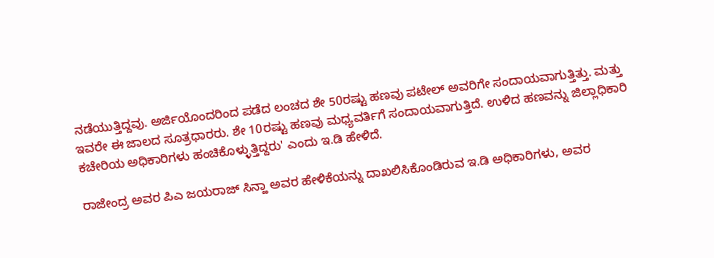ನಡೆಯುತ್ತಿದ್ದವು. ಅರ್ಜಿಯೊಂದರಿಂದ ಪಡೆದ ಲಂಚದ ಶೇ 50ರಷ್ಟು ಹಣವು ಪಟೇಲ್‌ ಅವರಿಗೇ ಸಂದಾಯವಾಗುತ್ತಿತ್ತು. ಮತ್ತು ಇವರೇ ಈ ಜಾಲದ ಸೂತ್ರಧಾರರು. ಶೇ 10ರಷ್ಟು ಹಣವು ಮಧ್ಯವರ್ತಿಗೆ ಸಂದಾಯವಾಗುತ್ತಿದೆ. ಉಳಿದ ಹಣವನ್ನು ಜಿಲ್ಲಾಧಿಕಾರಿ ಕಚೇರಿಯ ಅಧಿಕಾರಿಗಳು ಹಂಚಿಕೊಳ್ಳುತ್ತಿದ್ದರು' ಎಂದು ಇ.ಡಿ ಹೇಳಿದೆ.

ರಾಜೇಂದ್ರ ಅವರ ಪಿಎ ಜಯರಾಜ್‌ ಸಿನ್ಹಾ ಅವರ ಹೇಳಿಕೆಯನ್ನು ದಾಖಲಿಸಿಕೊಂಡಿರುವ ಇ.ಡಿ ಅಧಿಕಾರಿಗಳು, ಅವರ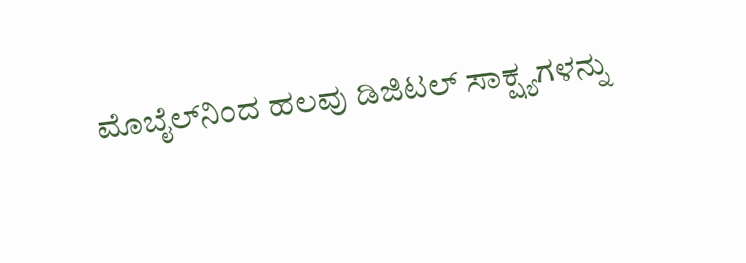ಮೊಬೈಲ್‌ನಿಂದ ಹಲವು ಡಿಜಿಟಲ್‌ ಸಾಕ್ಷ್ಯಗಳನ್ನು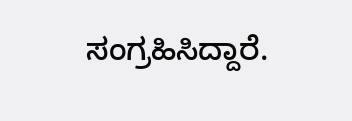ಸಂಗ್ರಹಿಸಿದ್ದಾರೆ.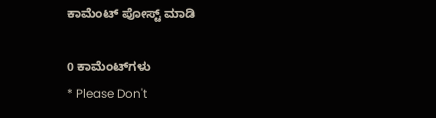ಕಾಮೆಂಟ್‌‌ ಪೋಸ್ಟ್‌ ಮಾಡಿ

0 ಕಾಮೆಂಟ್‌ಗಳು
* Please Don't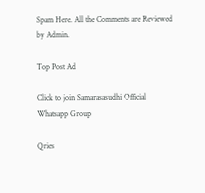Spam Here. All the Comments are Reviewed by Admin.

Top Post Ad

Click to join Samarasasudhi Official Whatsapp Group

Qries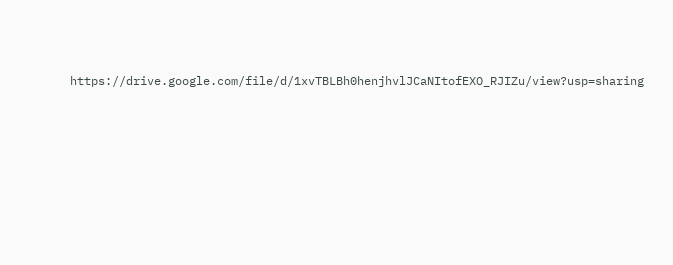https://drive.google.com/file/d/1xvTBLBh0henjhvlJCaNItofEXO_RJIZu/view?usp=sharing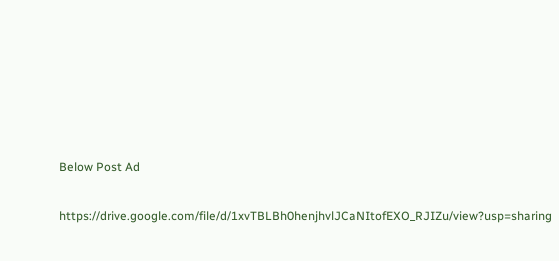Below Post Ad

https://drive.google.com/file/d/1xvTBLBh0henjhvlJCaNItofEXO_RJIZu/view?usp=sharing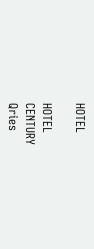HOTEL

HOTEL
CENTURY
Qries